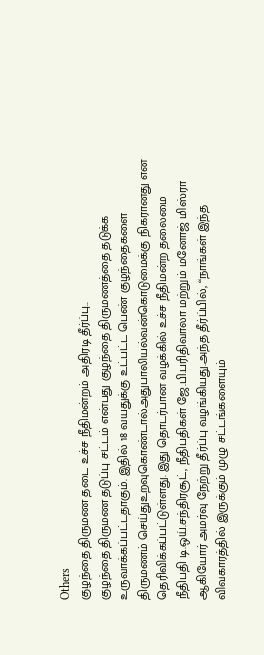Others
குழந்தை திருமண தடை உச்ச நீதிமன்றம் அதிரடி தீர்ப்பு..
குழந்தை திருமண தடுப்பு சட்டம் என்பது குழந்தை திருமணத்தை தடுக்க உருவாக்கப்பட்டதாகும். இதில் 18 வயதுக்கு உட்பட்ட பெண் குழந்தைகளை திருமணம் செய்துஉறவுகொண்டால்அதுபாலியல்வன்கொடுமைக்கு நிகரானது என தெரிவிக்கப்பட்டுள்ளது. இது தொடர்பான வழக்கில் உச்ச நீதிமன்ற தலைமை நீதிபதி டி.ஒய்.சந்திரசூட், நீதிபதிகள் ஜே.பி.பரிதிவாலா மற்றும் மனோஜ் மிஸ்ரா ஆகியோர் அமர்வு நேற்று தீர்ப்பு வழங்கியது.அந்த தீர்ப்பில், ‘‘நாங்கள் இந்த விவகாரத்தில் இருக்கும் முழு சட்டங்களையும்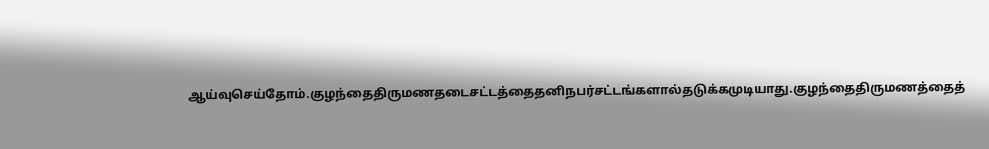ஆய்வுசெய்தோம்.குழந்தைதிருமணதடைசட்டத்தைதனிநபர்சட்டங்களால்தடுக்கமுடியாது.குழந்தைதிருமணத்தைத்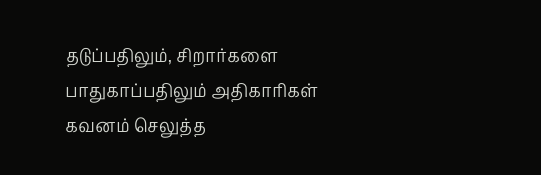தடுப்பதிலும், சிறார்களை பாதுகாப்பதிலும் அதிகாரிகள் கவனம் செலுத்த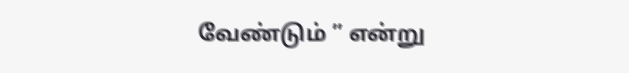வேண்டும் ” என்று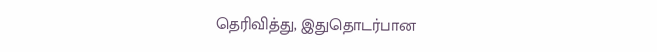தெரிவித்து, இதுதொடர்பான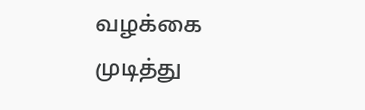வழக்கை முடித்து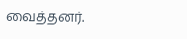வைத்தனர்.